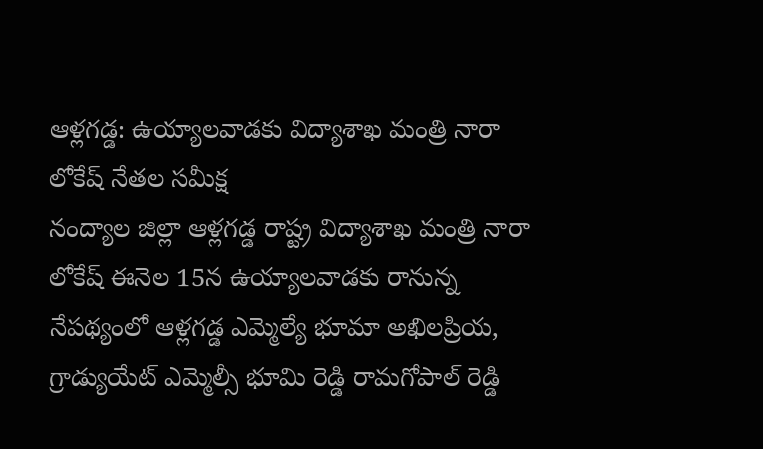ఆళ్లగడ్డ: ఉయ్యాలవాడకు విద్యాశాఖ మంత్రి నారా లోకేష్ నేతల సమీక్ష
నంద్యాల జిల్లా ఆళ్లగడ్డ రాష్ట్ర విద్యాశాఖ మంత్రి నారా లోకేష్ ఈనెల 15న ఉయ్యాలవాడకు రానున్న నేపథ్యంలో ఆళ్లగడ్డ ఎమ్మెల్యే భూమా అఖిలప్రియ, గ్రాడ్యుయేట్ ఎమ్మెల్సీ భూమి రెడ్డి రామగోపాల్ రెడ్డి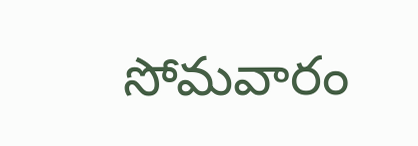సోమవారం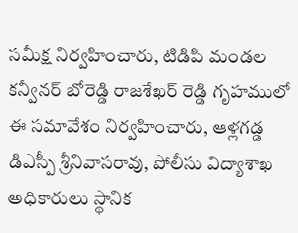సమీక్ష నిర్వహించారు, టిడిపి మండల కన్వీనర్ బోరెడ్డి రాజశేఖర్ రెడ్డి గృహములో ఈ సమావేశం నిర్వహించారు, ఆళ్లగడ్డ డిఎస్పీ శ్రీనివాసరావు, పోలీసు విద్యాశాఖ అధికారులు స్థానిక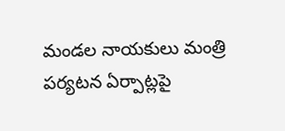మండల నాయకులు మంత్రి పర్యటన ఏర్పాట్లపై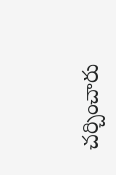చర్చించారు